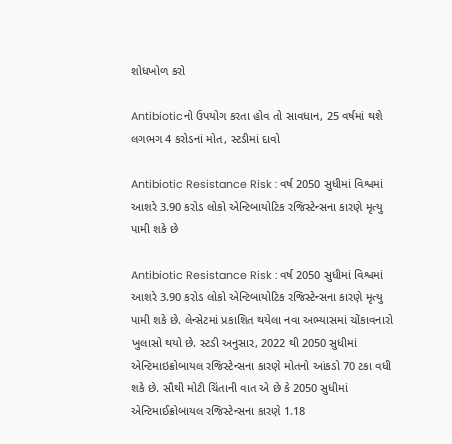શોધખોળ કરો

Antibioticનો ઉપયોગ કરતા હોવ તો સાવધાન, 25 વર્ષમાં થશે લગભગ 4 કરોડનાં મોત, સ્ટડીમાં દાવો

Antibiotic Resistance Risk : વર્ષ 2050 સુધીમાં વિશ્વમાં આશરે 3.90 કરોડ લોકો એન્ટિબાયોટિક રજિસ્ટેન્સના કારણે મૃત્યુ પામી શકે છે

Antibiotic Resistance Risk : વર્ષ 2050 સુધીમાં વિશ્વમાં આશરે 3.90 કરોડ લોકો એન્ટિબાયોટિક રજિસ્ટેન્સના કારણે મૃત્યુ પામી શકે છે. લેન્સેટમાં પ્રકાશિત થયેલા નવા અભ્યાસમાં ચોંકાવનારો ખુલાસો થયો છે. સ્ટડી અનુસાર, 2022 થી 2050 સુધીમાં એન્ટિમાઇક્રોબાયલ રજિસ્ટેન્સના કારણે મોતનો આંકડો 70 ટકા વધી શકે છે. સૌથી મોટી ચિંતાની વાત એ છે કે 2050 સુધીમાં એન્ટિમાઈક્રોબાયલ રજિસ્ટેન્સના કારણે 1.18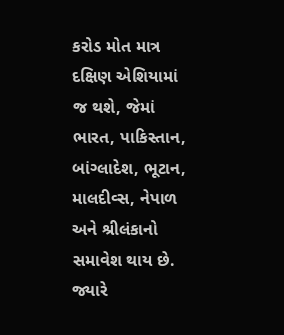કરોડ મોત માત્ર દક્ષિણ એશિયામાં જ થશે, જેમાં ભારત, પાકિસ્તાન, બાંગ્લાદેશ, ભૂટાન, માલદીવ્સ, નેપાળ અને શ્રીલંકાનો સમાવેશ થાય છે. જ્યારે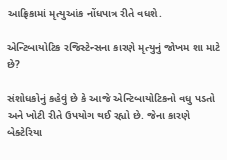આફ્રિકામાં મૃત્યુઆંક નોંધપાત્ર રીતે વધશે.

એન્ટિબાયોટિક રજિસ્ટેન્સના કારણે મૃત્યુનું જોખમ શા માટે છે?

સંશોધકોનું કહેવું છે કે આજે એન્ટિબાયોટિકનો વધુ પડતો અને ખોટી રીતે ઉપયોગ થઈ રહ્યો છે. જેના કારણે બેક્ટેરિયા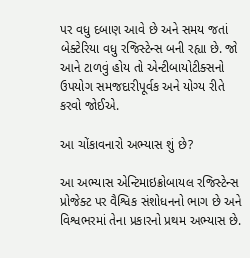પર વધુ દબાણ આવે છે અને સમય જતાં બેક્ટેરિયા વધુ રજિસ્ટેન્સ બની રહ્યા છે. જો આને ટાળવું હોય તો એન્ટીબાયોટીક્સનો ઉપયોગ સમજદારીપૂર્વક અને યોગ્ય રીતે કરવો જોઈએ.

આ ચોંકાવનારો અભ્યાસ શું છે?

આ અભ્યાસ એન્ટિમાઇક્રોબાયલ રજિસ્ટેન્સ પ્રોજેક્ટ પર વૈશ્વિક સંશોધનનો ભાગ છે અને વિશ્વભરમાં તેના પ્રકારનો પ્રથમ અભ્યાસ છે.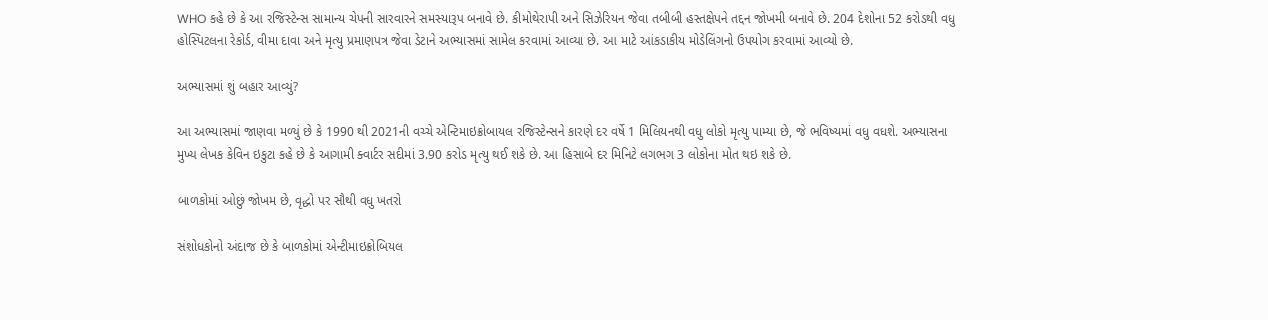WHO કહે છે કે આ રજિસ્ટેન્સ સામાન્ય ચેપની સારવારને સમસ્યારૂપ બનાવે છે. કીમોથેરાપી અને સિઝેરિયન જેવા તબીબી હસ્તક્ષેપને તદ્દન જોખમી બનાવે છે. 204 દેશોના 52 કરોડથી વધુ હોસ્પિટલના રેકોર્ડ, વીમા દાવા અને મૃત્યુ પ્રમાણપત્ર જેવા ડેટાને અભ્યાસમાં સામેલ કરવામાં આવ્યા છે. આ માટે આંકડાકીય મોડેલિંગનો ઉપયોગ કરવામાં આવ્યો છે.

અભ્યાસમાં શું બહાર આવ્યું?

આ અભ્યાસમાં જાણવા મળ્યું છે કે 1990 થી 2021ની વચ્ચે એન્ટિમાઇક્રોબાયલ રજિસ્ટેન્સને કારણે દર વર્ષે 1 મિલિયનથી વધુ લોકો મૃત્યુ પામ્યા છે, જે ભવિષ્યમાં વધુ વધશે. અભ્યાસના મુખ્ય લેખક કેવિન ઇકુટા કહે છે કે આગામી ક્વાર્ટર સદીમાં 3.90 કરોડ મૃત્યુ થઈ શકે છે. આ હિસાબે દર મિનિટે લગભગ 3 લોકોના મોત થઇ શકે છે.

બાળકોમાં ઓછું જોખમ છે, વૃદ્ધો પર સૌથી વધુ ખતરો

સંશોધકોનો અંદાજ છે કે બાળકોમાં એન્ટીમાઇક્રોબિયલ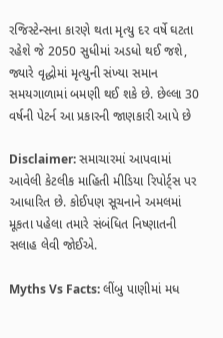રજિસ્ટેન્સના કારણે થતા મૃત્યુ દર વર્ષે ઘટતા રહેશે જે 2050 સુધીમાં અડધો થઈ જશે, જ્યારે વૃદ્ધોમાં મૃત્યુની સંખ્યા સમાન સમયગાળામાં બમણી થઈ શકે છે. છેલ્લા 30 વર્ષની પેટર્ન આ પ્રકારની જાણકારી આપે છે

Disclaimer: સમાચારમાં આપવામાં આવેલી કેટલીક માહિતી મીડિયા રિપોર્ટ્સ પર આધારિત છે. કોઈપણ સૂચનાને અમલમાં મૂકતા પહેલા તમારે સંબંધિત નિષ્ણાતની સલાહ લેવી જોઈએ.

Myths Vs Facts: લીંબુ પાણીમાં મધ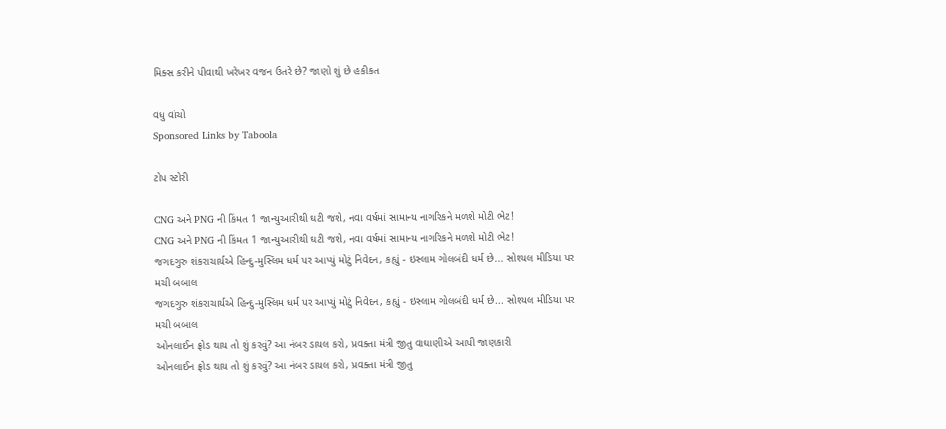મિક્સ કરીને પીવાથી ખરેખર વજન ઉતરે છે? જાણો શું છે હકીકત

વધુ વાંચો
Sponsored Links by Taboola

ટોપ સ્ટોરી

CNG અને PNG ની કિંમત 1 જાન્યુઆરીથી ઘટી જશે, નવા વર્ષમાં સામાન્ય નાગરિકને મળશે મોટી ભેટ!
CNG અને PNG ની કિંમત 1 જાન્યુઆરીથી ઘટી જશે, નવા વર્ષમાં સામાન્ય નાગરિકને મળશે મોટી ભેટ!
જગદગુરુ શંકરાચાર્યએ હિન્દુ-મુસ્લિમ ધર્મ પર આપ્યું મોટું નિવેદન, કહ્યું - ઇસ્લામ ગોલબંદી ધર્મ છે... સોશ્યલ મીડિયા પર મચી બબાલ
જગદગુરુ શંકરાચાર્યએ હિન્દુ-મુસ્લિમ ધર્મ પર આપ્યું મોટું નિવેદન, કહ્યું - ઇસ્લામ ગોલબંદી ધર્મ છે... સોશ્યલ મીડિયા પર મચી બબાલ
ઓનલાઈન ફ્રોડ થાય તો શું કરવું? આ નંબર ડાયલ કરો, પ્રવક્તા મંત્રી જીતુ વાઘાણીએ આપી જાણકારી
ઓનલાઈન ફ્રોડ થાય તો શું કરવું? આ નંબર ડાયલ કરો, પ્રવક્તા મંત્રી જીતુ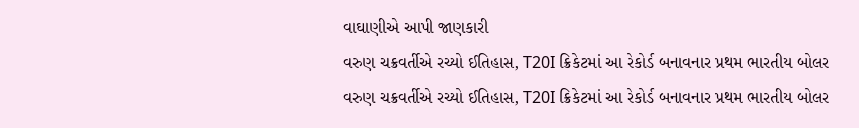વાઘાણીએ આપી જાણકારી
વરુણ ચક્રવર્તીએ રચ્યો ઈતિહાસ, T20I ક્રિકેટમાં આ રેકોર્ડ બનાવનાર પ્રથમ ભારતીય બોલર
વરુણ ચક્રવર્તીએ રચ્યો ઈતિહાસ, T20I ક્રિકેટમાં આ રેકોર્ડ બનાવનાર પ્રથમ ભારતીય બોલર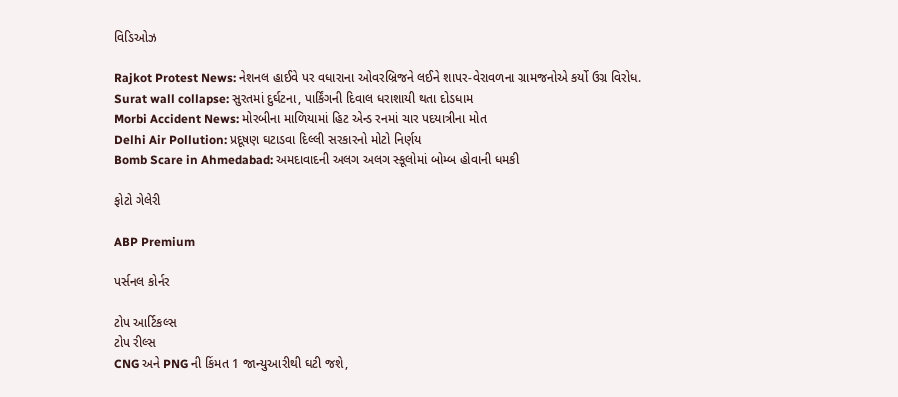વિડિઓઝ

Rajkot Protest News: નેશનલ હાઈવે પર વધારાના ઓવરબ્રિજને લઈને શાપર-વેરાવળના ગ્રામજનોએ કર્યો ઉગ્ર વિરોધ.
Surat wall collapse: સુરતમાં દુર્ઘટના, પાર્કિંગની દિવાલ ધરાશાયી થતા દોડધામ
Morbi Accident News: મોરબીના માળિયામાં હિટ એન્ડ રનમાં ચાર પદયાત્રીના મોત
Delhi Air Pollution: પ્રદૂષણ ઘટાડવા દિલ્લી સરકારનો મોટો નિર્ણય
Bomb Scare in Ahmedabad: અમદાવાદની અલગ અલગ સ્કૂલોમાં બોમ્બ હોવાની ધમકી

ફોટો ગેલેરી

ABP Premium

પર્સનલ કોર્નર

ટોપ આર્ટિકલ્સ
ટોપ રીલ્સ
CNG અને PNG ની કિંમત 1 જાન્યુઆરીથી ઘટી જશે,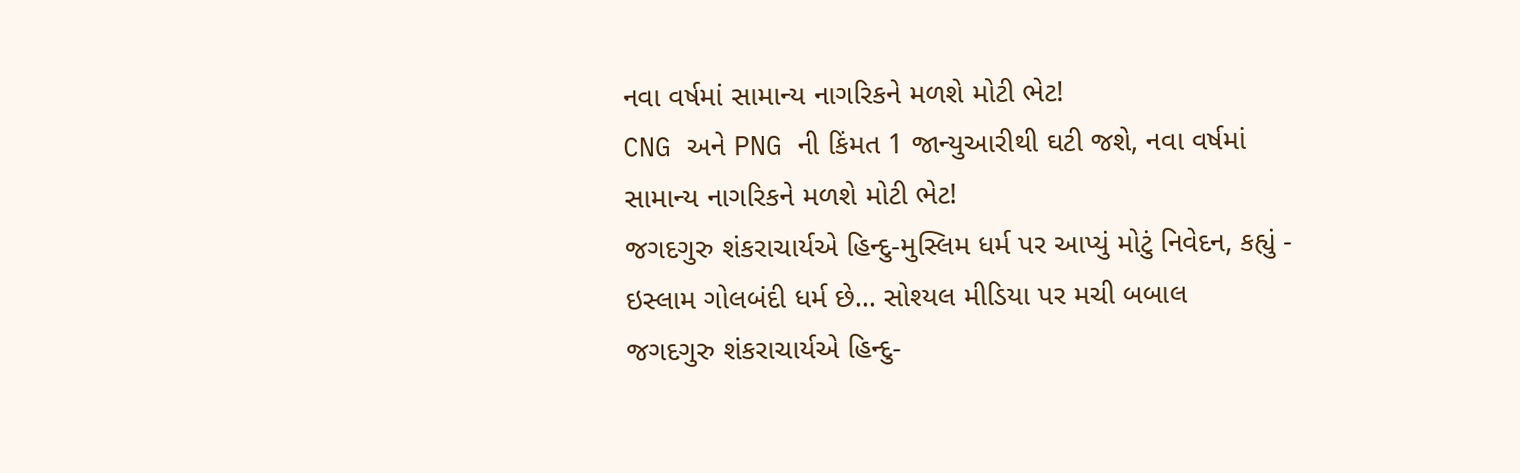નવા વર્ષમાં સામાન્ય નાગરિકને મળશે મોટી ભેટ!
CNG અને PNG ની કિંમત 1 જાન્યુઆરીથી ઘટી જશે, નવા વર્ષમાં સામાન્ય નાગરિકને મળશે મોટી ભેટ!
જગદગુરુ શંકરાચાર્યએ હિન્દુ-મુસ્લિમ ધર્મ પર આપ્યું મોટું નિવેદન, કહ્યું - ઇસ્લામ ગોલબંદી ધર્મ છે... સોશ્યલ મીડિયા પર મચી બબાલ
જગદગુરુ શંકરાચાર્યએ હિન્દુ-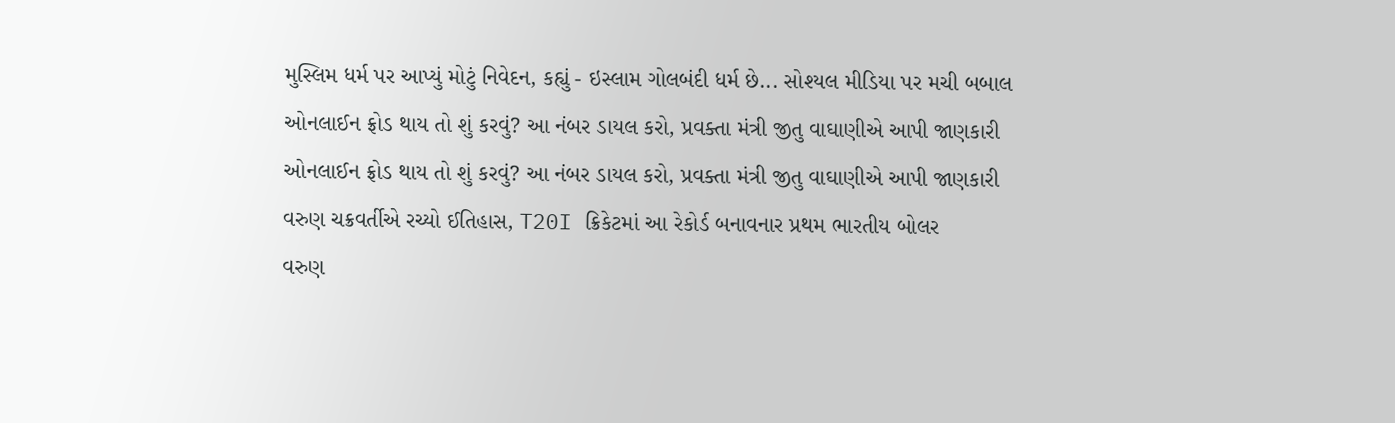મુસ્લિમ ધર્મ પર આપ્યું મોટું નિવેદન, કહ્યું - ઇસ્લામ ગોલબંદી ધર્મ છે... સોશ્યલ મીડિયા પર મચી બબાલ
ઓનલાઈન ફ્રોડ થાય તો શું કરવું? આ નંબર ડાયલ કરો, પ્રવક્તા મંત્રી જીતુ વાઘાણીએ આપી જાણકારી
ઓનલાઈન ફ્રોડ થાય તો શું કરવું? આ નંબર ડાયલ કરો, પ્રવક્તા મંત્રી જીતુ વાઘાણીએ આપી જાણકારી
વરુણ ચક્રવર્તીએ રચ્યો ઈતિહાસ, T20I ક્રિકેટમાં આ રેકોર્ડ બનાવનાર પ્રથમ ભારતીય બોલર
વરુણ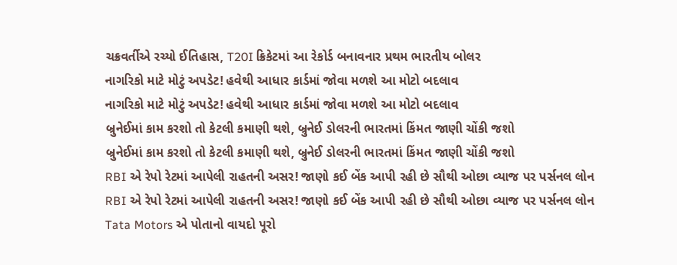ચક્રવર્તીએ રચ્યો ઈતિહાસ, T20I ક્રિકેટમાં આ રેકોર્ડ બનાવનાર પ્રથમ ભારતીય બોલર
નાગરિકો માટે મોટું અપડેટ! હવેથી આધાર કાર્ડમાં જોવા મળશે આ મોટો બદલાવ
નાગરિકો માટે મોટું અપડેટ! હવેથી આધાર કાર્ડમાં જોવા મળશે આ મોટો બદલાવ
બ્રુનેઈમાં કામ કરશો તો કેટલી કમાણી થશે, બ્રુનેઈ ડોલરની ભારતમાં કિંમત જાણી ચોંકી જશો
બ્રુનેઈમાં કામ કરશો તો કેટલી કમાણી થશે, બ્રુનેઈ ડોલરની ભારતમાં કિંમત જાણી ચોંકી જશો
RBI એ રેપો રેટમાં આપેલી રાહતની અસર! જાણો કઈ બેંક આપી રહી છે સૌથી ઓછા વ્યાજ પર પર્સનલ લોન
RBI એ રેપો રેટમાં આપેલી રાહતની અસર! જાણો કઈ બેંક આપી રહી છે સૌથી ઓછા વ્યાજ પર પર્સનલ લોન
Tata Motors એ પોતાનો વાયદો પૂરો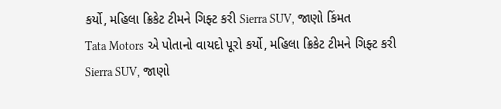કર્યો, મહિલા ક્રિકેટ ટીમને ગિફ્ટ કરી Sierra SUV, જાણો કિંમત
Tata Motors એ પોતાનો વાયદો પૂરો કર્યો, મહિલા ક્રિકેટ ટીમને ગિફ્ટ કરી Sierra SUV, જાણો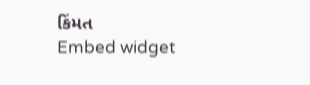કિંમત
Embed widget